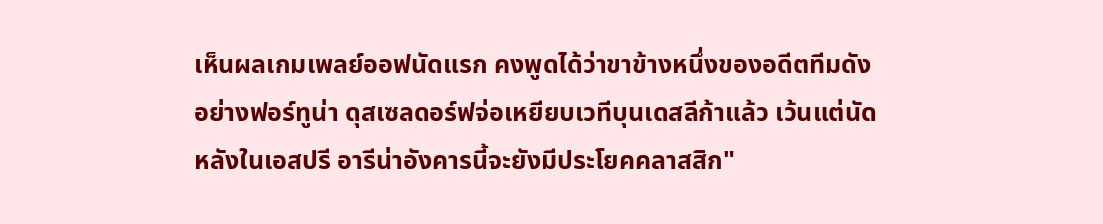เห็นผลเกมเพลย์ออฟนัดแรก คงพูดได้ว่าขาข้างหนึ่งของอดีตทีมดังอย่างฟอร์ทูน่า ดุสเซลดอร์ฟจ่อเหยียบเวทีบุนเดสลีก้าแล้ว เว้นแต่นัดหลังในเอสปรี อารีน่าอังคารนี้จะยังมีประโยคคลาสสิก"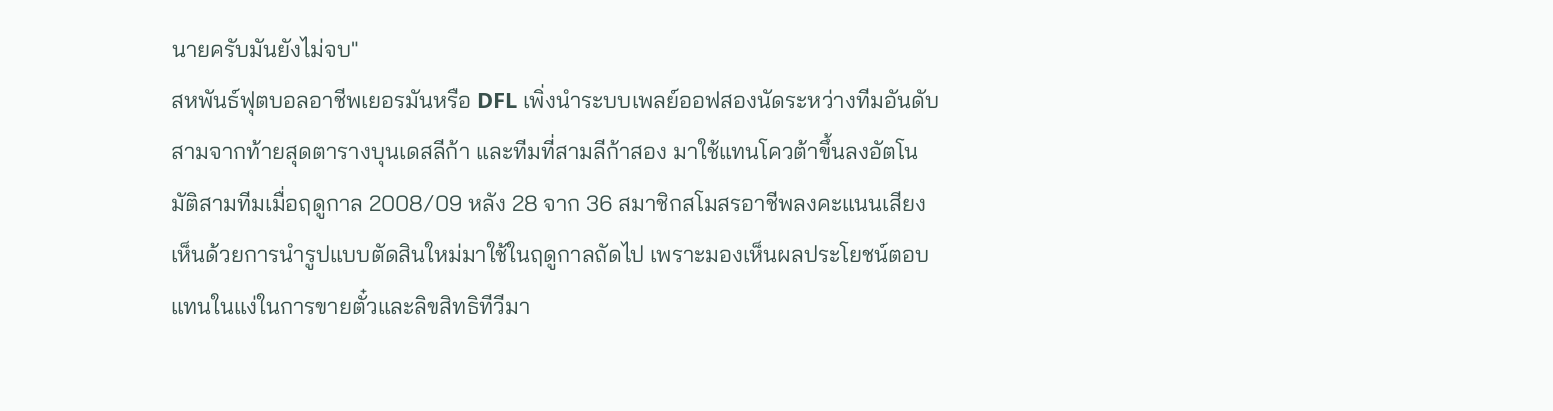นายครับมันยังไม่จบ"
สหพันธ์ฟุตบอลอาชีพเยอรมันหรือ DFL เพิ่งนําระบบเพลย์ออฟสองนัดระหว่างทีมอันดับสามจากท้ายสุดตารางบุนเดสลีก้า และทีมที่สามลีก้าสอง มาใช้แทนโควต้าขึ้นลงอัตโนมัติสามทีมเมื่อฤดูกาล 2008/09 หลัง 28 จาก 36 สมาชิกสโมสรอาชีพลงคะแนนเสียงเห็นด้วยการนํารูปแบบตัดสินใหม่มาใช้ในฤดูกาลถัดไป เพราะมองเห็นผลประโยชน์ตอบแทนในแง่ในการขายตั๋วและลิขสิทธิทีวีมา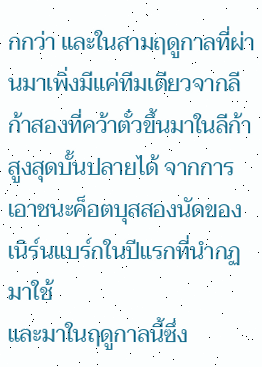กกว่า และในสามฤดูกาลที่ผ่านมาเพิ่งมีแค่ทีมเดียวจากลีก้าสองที่คว้าตั๋วขึ้นมาในลีก้าสูงสุดบั้นปลายได้ จากการเอาชนะค็อตบุสสองนัดของเนิร์นแบร์กในปีแรกที่นํากฏมาใช้
และมาในฤดูกาลนี้ซึ่ง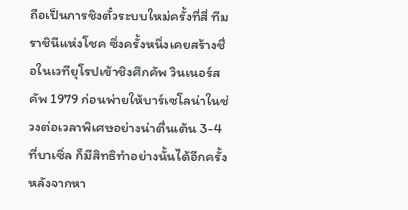ถือเป็นการชิงตั๋วระบบใหม่ครั้งที่สี่ ทีมราชินีแห่งโชค ซึ่งครั้งหนึ่งเคยสร้างชื่อในเวทียุโรปเข้าชิงศึกคัพ วินเนอร์ส คัพ 1979 ก่อนพ่ายให้บาร์เซโลน่าในช่วงต่อเวลาพิเศษอย่างน่าตื่นเต้น 3-4 ที่บาเซิ่ล ก็มีสิทธิทําอย่างนั้นได้อีกครั้งหลังจากหา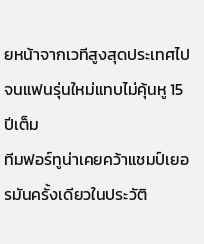ยหน้าจากเวทีสูงสุดประเทศไปจนแฟนรุ่นใหม่แทบไม่คุ้นหู 15 ปีเต็ม
ทีมฟอร์ทูน่าเคยคว้าแชมป์เยอรมันครั้งเดียวในประวัติ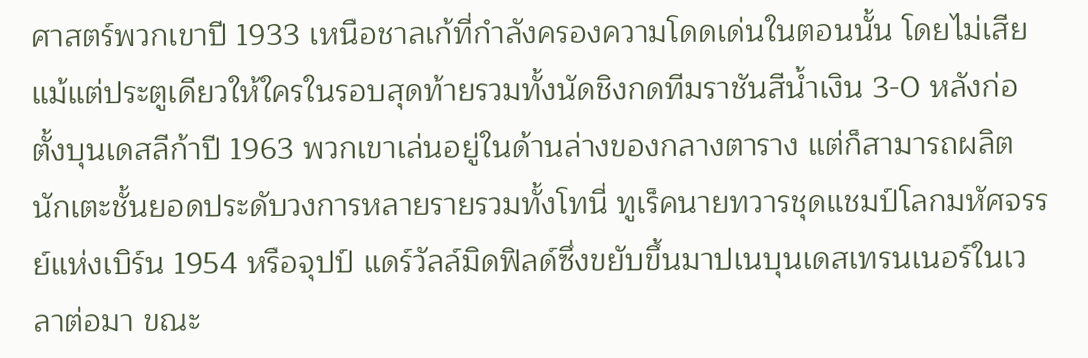ศาสตร์พวกเขาปี 1933 เหนือชาลเก้ที่กําลังครองความโดดเด่นในตอนนั้น โดยไม่เสียแม้แต่ประตูเดียวให้ใครในรอบสุดท้ายรวมทั้งนัดชิงกดทีมราชันสีนํ้าเงิน 3-0 หลังก่อตั้งบุนเดสลีก้าปี 1963 พวกเขาเล่นอยู่ในด้านล่างของกลางตาราง แต่ก็สามารถผลิตนักเตะชั้นยอดประดับวงการหลายรายรวมทั้งโทนี่ ทูเร็คนายทวารชุดแชมป์โลกมหัศจรรย์แห่งเบิร์น 1954 หรือจุปป์ แดร์วัลล์มิดฟิลด์ซึ่งขยับขึ้นมาปเนบุนเดสเทรนเนอร์ในเวลาต่อมา ขณะ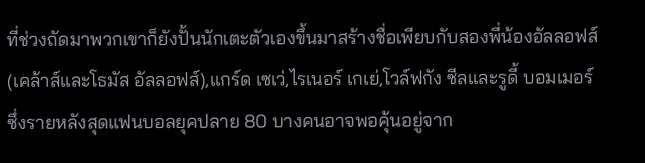ที่ช่วงถัดมาพวกเขาก็ยังปั้นนักเตะตัวเองขึ้นมาสร้างชื่อเพียบกับสองพี่น้องอัลลอฟส์(เคล้าส์และโธมัส อัลลอฟส์),แกร์ด เซเว่,ไรเนอร์ เกเย่,โวล์ฟกัง ซีลและรูดี้ บอมเมอร์ซึ่งรายหลังสุดแฟนบอลยุคปลาย 80 บางคนอาจพอคุ้นอยู่จาก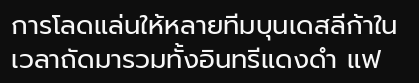การโลดแล่นให้หลายทีมบุนเดสลีก้าในเวลาถัดมารวมทั้งอินทรีแดงดํา แฟ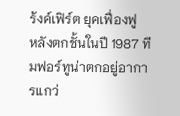ร้งค์เฟิร์ต ยุคเฟื่องฟู
หลังตกชั้นในปี 1987 ทีมฟอร์ทูน่าตกอยู่อาการแกว่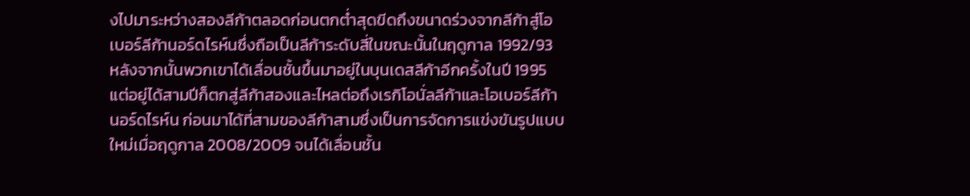งไปมาระหว่างสองลีก้าตลอดก่อนตกตํ่าสุดขีดถึงขนาดร่วงจากลีก้าสู่โอเบอร์ลีก้านอร์ดไรห์นซึ่งถือเป็นลีก้าระดับสี่ในขณะนั้นในฤดูกาล 1992/93 หลังจากนั้นพวกเขาได้เลื่อนชั้นขึ้นมาอยู่ในบุนเดสลีก้าอีกครั้งในปี 1995 แต่อยู่ได้สามปีก็ตกสู่ลีก้าสองและไหลต่อถึงเรกิโอนั่ลลีก้าและโอเบอร์ลีก้านอร์ดไรห์น ก่อนมาได้ที่สามของลีก้าสามซึ่งเป็นการจัดการแข่งขันรูปแบบใหม่เมื่อฤดูกาล 2008/2009 จนได้เลื่อนชั้น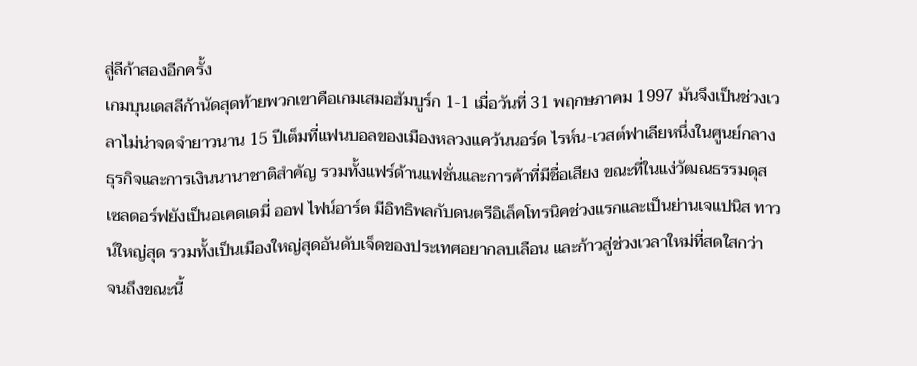สู่ลีก้าสองอีกครั้ง
เกมบุนเดสลีก้านัดสุดท้ายพวกเขาคือเกมเสมอฮัมบูร์ก 1-1 เมื่อวันที่ 31 พฤกษภาคม 1997 มันจึงเป็นช่วงเวลาไม่น่าจดจํายาวนาน 15 ปีเต็มที่แฟนบอลของเมืองหลวงแคว้นนอร์ด ไรห์น-เวสต์ฟาเลียหนึ่งในศูนย์กลางธุรกิจและการเงินนานาชาติสําคัญ รวมทั้งแฟร์ด้านแฟชั่นและการค้าที่มีชื่อเสียง ขณะที่ในแง่วัฒณธรรมดุสเซลดอร์ฟยังเป็นอเคดเดมี่ ออฟ ไฟน์อาร์ต มีอิทธิพลกับดนตรีอิเล็คโทรนิคช่วงแรกและเป็นย่านเจแปนิส ทาวน์ใหญ่สุด รวมทั้งเป็นเมืองใหญ่สุดอันดับเจ็ดของประเทศอยากลบเลือน และก้าวสู่ช่วงเวลาใหม่ที่สดใสกว่า
จนถึงขณะนี้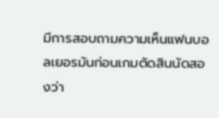มีการสอบถามความเห็นแฟนบอลเยอรมันก่อนเกมตัดสินนัดสองว่า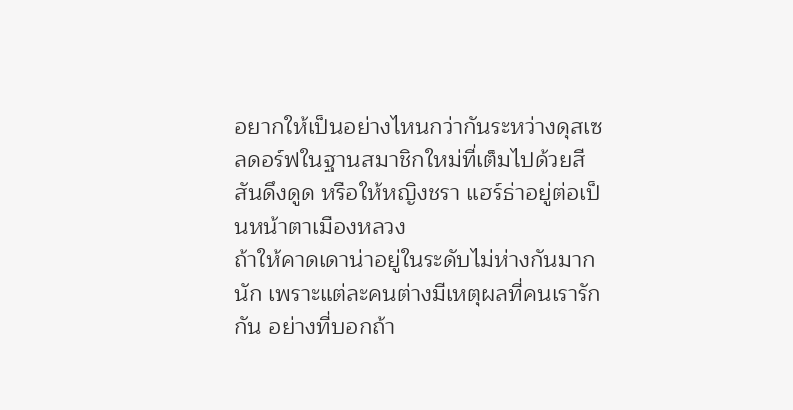อยากให้เป็นอย่างไหนกว่ากันระหว่างดุสเซลดอร์ฟในฐานสมาชิกใหม่ที่เต็มไปด้วยสีสันดึงดูด หรือให้หญิงชรา แฮร์ธ่าอยู่ต่อเป็นหน้าตาเมืองหลวง
ถ้าให้คาดเดาน่าอยู่ในระดับไม่ห่างกันมากนัก เพราะแต่ละคนต่างมีเหตุผลที่คนเรารักกัน อย่างที่บอกถ้า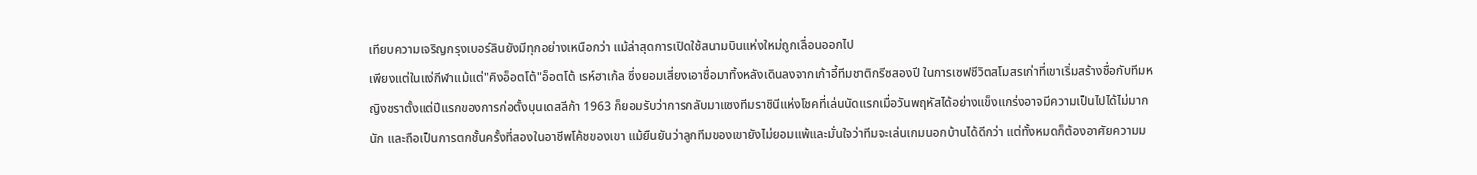เทียบความเจริญกรุงเบอร์ลินยังมีทุกอย่างเหนือกว่า แม้ล่าสุดการเปิดใช้สนามบินแห่งใหม่ถูกเลื่อนออกไป
เพียงแต่ในแง่กีฬาแม้แต่"คิงอ็อตโต้"อ็อตโต้ เรห์ฮาเก้ล ซึ่งยอมเสี่ยงเอาชื่อมาทิ้งหลังเดินลงจากเก้าอี้ทีมชาติกรีซสองปี ในการเซฟชีวิตสโมสรเก่าที่เขาเริ่มสร้างชื่อกับทีมหญิงชราตั้งแต่ปีแรกของการก่อตั้งบุนเดสลีก้า 1963 ก็ยอมรับว่าการกลับมาแซงทีมราชินีแห่งโชคที่เล่นนัดแรกเมื่อวันพฤหัสได้อย่างแข็งแกร่งอาจมีความเป็นไปได้ไม่มากนัก และถือเป็นการตกชั้นครั้งที่สองในอาชีพโค้ชของเขา แม้ยืนยันว่าลูกทีมของเขายังไม่ยอมแพ้และมั่นใจว่าทีมจะเล่นเกมนอกบ้านได้ดีกว่า แต่ทั้งหมดก็ต้องอาศัยความม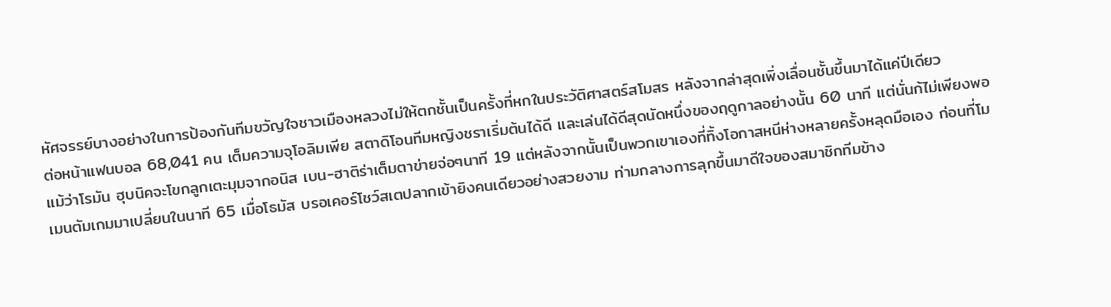หัศจรรย์บางอย่างในการป้องกันทีมขวัญใจชาวเมืองหลวงไม่ให้ตกชั้นเป็นครั้งที่หกในประวัติศาสตร์สโมสร หลังจากล่าสุดเพิ่งเลื่อนชั้นขึ้นมาได้แค่ปีเดียว
ต่อหน้าแฟนบอล 68,041 คน เต็มความจุโอลิมเพีย สตาดิโอนทีมหญิงชราเริ่มต้นได้ดี และเล่นได้ดีสุดนัดหนึ่งของฤดูกาลอย่างนั้น 60 นาที แต่นั่นก้ไม่เพียงพอแม้ว่าโรมัน ฮุบนิคจะโขกลูกเตะมุมจากอนิส เบน-ฮาติร่าเต็มตาข่ายจ่อๆนาที 19 แต่หลังจากนั้นเป็นพวกเขาเองที่ทิ้งโอกาสหนีห่างหลายครั้งหลุดมือเอง ก่อนที่โมเมนตัมเกมมาเปลี่ยนในนาที 65 เมื่อโธมัส บรอเคอร์โชว์สเตปลากเข้ายิงคนเดียวอย่างสวยงาม ท่ามกลางการลุกขึ้นมาดีใจของสมาชิกทีมข้าง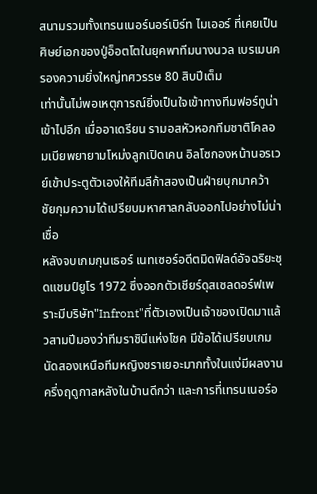สนามรวมทั้งเทรนเนอร์นอร์เบิร์ท ไมเออร์ ที่เคยเป็นศิษย์เอกของปู่อ็อตโตในยุคพาทีมนางนวล เบรเมนครองความยิ่งใหญ่ทศวรรษ 80 สิบปีเต็ม
เท่านั้นไม่พอเหตุการณ์ยิ่งเป็นใจเข้าทางทีมฟอร์ทูน่าเข้าไปอีก เมื่ออาเดรียน รามอสหัวหอกทีมชาติโคลอมเบียพยายามโหม่งลูกเปิดเคน อิลโซกองหน้านอรเวย์เข้าประตูตัวเองให้ทีมลีก้าสองเป็นฝ่ายบุกมาคว้าชัยกุมความได้เปรียบมหาศาลกลับออกไปอย่างไม่น่าเชื่อ
หลังจบเกมกุนเธอร์ เนทเซอร์อดีตมิดฟิลด์อัจฉริยะชุดแชมป์ยูโร 1972 ซึ่งออกตัวเชียร์ดุสเซลดอร์ฟเพราะมีบริษัท"Infront"ที่ตัวเองเป็นเจ้าของเปิดมาแล้วสามปีมองว่าทีมราชินีแห่งโชค มีข้อได้เปรียบเกมนัดสองเหนือทีมหญิงชราเยอะมากทั้งในแง่มีผลงานครึ่งฤดูกาลหลังในบ้านดีกว่า และการที่เทรนเนอร์อ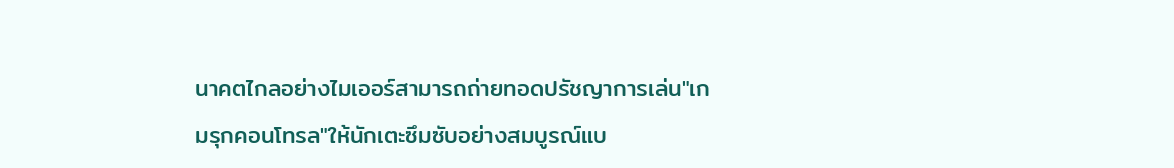นาคตไกลอย่างไมเออร์สามารถถ่ายทอดปรัชญาการเล่น"เกมรุกคอนโทรล"ให้นักเตะซึมซับอย่างสมบูรณ์แบ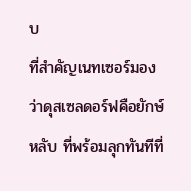บ
ที่สําคัญเนทเซอร์มองว่าดุสเซลดอร์ฟคือยักษ์หลับ ที่พร้อมลุกทันทีที่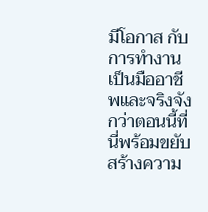มีโอกาส กับการทํางานเป็นมืออาชีพและจริงจังกว่าตอนนี้ที่นี่พร้อมขยับสร้างความ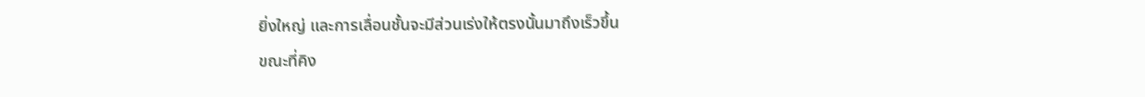ยิ่งใหญ่ และการเลื่อนชั้นจะมีส่วนเร่งให้ตรงนั้นมาถึงเร็วขึ้น
ขณะที่คิง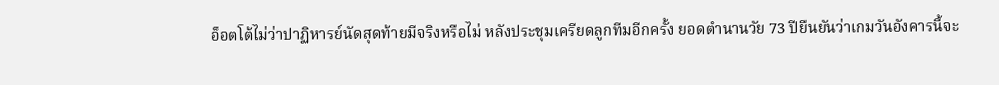อ็อตโต้ไม่ว่าปาฏิหารย์นัดสุดท้ายมีจริงหรือไม่ หลังประชุมเครียดลูกทีมอีกครั้ง ยอดตํานานวัย 73 ปียืนยันว่าเกมวันอังคารนี้จะ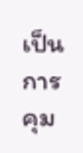เป็นการคุม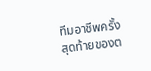ทีมอาชีพครั้งสุดท้ายของต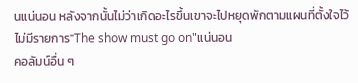นแน่นอน หลังจากนั้นไม่ว่าเกิดอะไรขึ้นเขาจะไปหยุดพักตามแผนที่ตั้งใจไว้
ไม่มีรายการ"The show must go on"แน่นอน
คอลัมน์อื่น ๆ